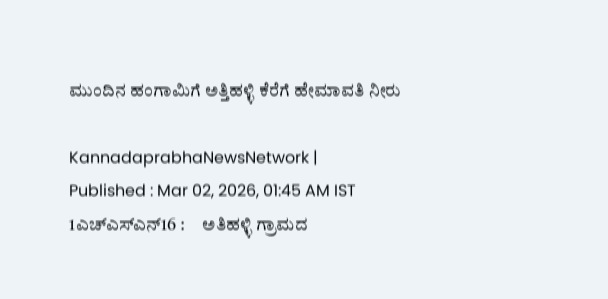ಮುಂದಿನ ಹಂಗಾಮಿಗೆ ಅತ್ತಿಹಳ್ಳಿ ಕೆರೆಗೆ ಹೇಮಾವತಿ ನೀರು

KannadaprabhaNewsNetwork |
Published : Mar 02, 2026, 01:45 AM IST
1ಎಚ್ಎಸ್ಎನ್16 :     ಅತಿಹಳ್ಳಿ ಗ್ರಾಮದ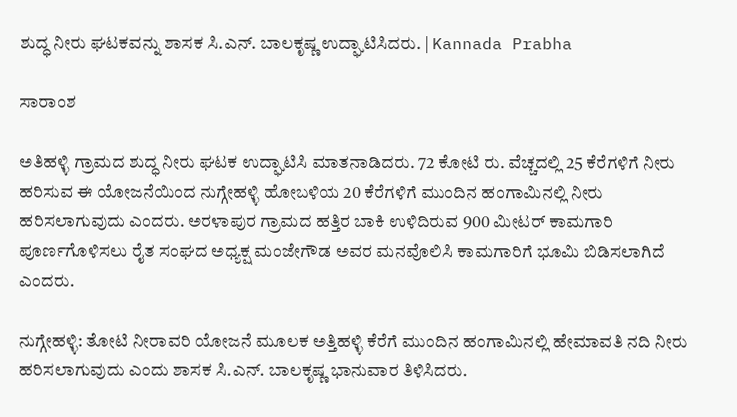ಶುದ್ಧ ನೀರು ಘಟಕವನ್ನು ಶಾಸಕ ಸಿ.ಎನ್. ಬಾಲಕೃಷ್ಣ ಉದ್ಘಾಟಿಸಿದರು. | Kannada Prabha

ಸಾರಾಂಶ

ಅತಿಹಳ್ಳಿ ಗ್ರಾಮದ ಶುದ್ಧ ನೀರು ಘಟಕ ಉದ್ಘಾಟಿಸಿ ಮಾತನಾಡಿದರು. 72 ಕೋಟಿ ರು. ವೆಚ್ಚದಲ್ಲಿ 25 ಕೆರೆಗಳಿಗೆ ನೀರು ಹರಿಸುವ ಈ ಯೋಜನೆಯಿಂದ ನುಗ್ಗೇಹಳ್ಳಿ ಹೋಬಳಿಯ 20 ಕೆರೆಗಳಿಗೆ ಮುಂದಿನ ಹಂಗಾಮಿನಲ್ಲಿ ನೀರು ಹರಿಸಲಾಗುವುದು ಎಂದರು. ಅರಳಾಪುರ ಗ್ರಾಮದ ಹತ್ತಿರ ಬಾಕಿ ಉಳಿದಿರುವ 900 ಮೀಟರ್‌ ಕಾಮಗಾರಿ ಪೂರ್ಣಗೊಳಿಸಲು ರೈತ ಸಂಘದ ಅಧ್ಯಕ್ಷ ಮಂಜೇಗೌಡ ಅವರ ಮನವೊಲಿಸಿ ಕಾಮಗಾರಿಗೆ ಭೂಮಿ ಬಿಡಿಸಲಾಗಿದೆ ಎಂದರು.

ನುಗ್ಗೇಹಳ್ಳಿ: ತೋಟಿ ನೀರಾವರಿ ಯೋಜನೆ ಮೂಲಕ ಅತ್ತಿಹಳ್ಳಿ ಕೆರೆಗೆ ಮುಂದಿನ ಹಂಗಾಮಿನಲ್ಲಿ ಹೇಮಾವತಿ ನದಿ ನೀರು ಹರಿಸಲಾಗುವುದು ಎಂದು ಶಾಸಕ ಸಿ.ಎನ್. ಬಾಲಕೃಷ್ಣ ಭಾನುವಾರ ತಿಳಿಸಿದರು.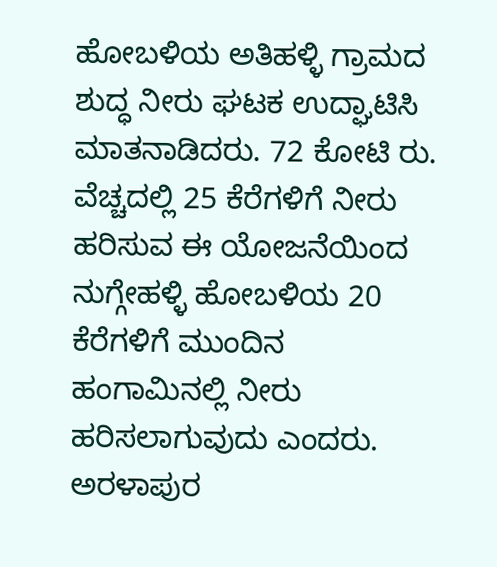ಹೋಬಳಿಯ ಅತಿಹಳ್ಳಿ ಗ್ರಾಮದ ಶುದ್ಧ ನೀರು ಘಟಕ ಉದ್ಘಾಟಿಸಿ ಮಾತನಾಡಿದರು. 72 ಕೋಟಿ ರು. ವೆಚ್ಚದಲ್ಲಿ 25 ಕೆರೆಗಳಿಗೆ ನೀರು ಹರಿಸುವ ಈ ಯೋಜನೆಯಿಂದ ನುಗ್ಗೇಹಳ್ಳಿ ಹೋಬಳಿಯ 20 ಕೆರೆಗಳಿಗೆ ಮುಂದಿನ ಹಂಗಾಮಿನಲ್ಲಿ ನೀರು ಹರಿಸಲಾಗುವುದು ಎಂದರು. ಅರಳಾಪುರ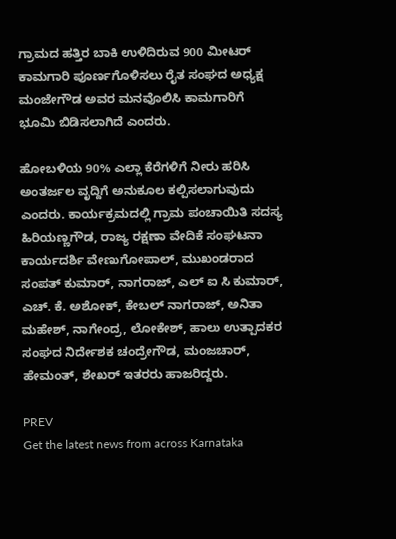ಗ್ರಾಮದ ಹತ್ತಿರ ಬಾಕಿ ಉಳಿದಿರುವ 900 ಮೀಟರ್‌ ಕಾಮಗಾರಿ ಪೂರ್ಣಗೊಳಿಸಲು ರೈತ ಸಂಘದ ಅಧ್ಯಕ್ಷ ಮಂಜೇಗೌಡ ಅವರ ಮನವೊಲಿಸಿ ಕಾಮಗಾರಿಗೆ ಭೂಮಿ ಬಿಡಿಸಲಾಗಿದೆ ಎಂದರು.

ಹೋಬಳಿಯ 90% ಎಲ್ಲಾ ಕೆರೆಗಳಿಗೆ ನೀರು ಹರಿಸಿ ಅಂತರ್ಜಲ ವೃದ್ದಿಗೆ ಅನುಕೂಲ ಕಲ್ಪಿಸಲಾಗುವುದು ಎಂದರು. ಕಾರ್ಯಕ್ರಮದಲ್ಲಿ ಗ್ರಾಮ ಪಂಚಾಯಿತಿ ಸದಸ್ಯ ಹಿರಿಯಣ್ಣಗೌಡ, ರಾಜ್ಯ ರಕ್ಷಣಾ ವೇದಿಕೆ ಸಂಘಟನಾ ಕಾರ್ಯದರ್ಶಿ ವೇಣುಗೋಪಾಲ್, ಮುಖಂಡರಾದ ಸಂಪತ್ ಕುಮಾರ್, ನಾಗರಾಜ್, ಎಲ್ ಐ ಸಿ ಕುಮಾರ್, ಎಚ್. ಕೆ. ಅಶೋಕ್, ಕೇಬಲ್ ನಾಗರಾಜ್, ಅನಿತಾ ಮಹೇಶ್, ನಾಗೇಂದ್ರ, ಲೋಕೇಶ್, ಹಾಲು ಉತ್ಪಾದಕರ ಸಂಘದ ನಿರ್ದೇಶಕ ಚಂದ್ರೇಗೌಡ, ಮಂಜಚಾರ್, ಹೇಮಂತ್, ಶೇಖರ್ ಇತರರು ಹಾಜರಿದ್ದರು.

PREV
Get the latest news from across Karnataka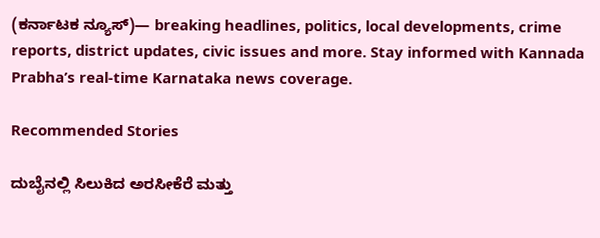(ಕರ್ನಾಟಕ ನ್ಯೂಸ್)— breaking headlines, politics, local developments, crime reports, district updates, civic issues and more. Stay informed with Kannada Prabha’s real‑time Karnataka news coverage.

Recommended Stories

ದುಬೈನಲ್ಲಿ ಸಿಲುಕಿದ ಅರಸೀಕೆರೆ ಮತ್ತು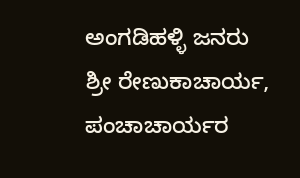ಅಂಗಡಿಹಳ್ಳಿ ಜನರು
ಶ್ರೀ ರೇಣುಕಾಚಾರ್ಯ, ಪಂಚಾಚಾರ್ಯರ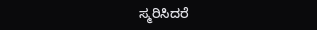ಸ್ಮರಿಸಿದರೆ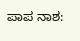ಪಾಪ ನಾಶ: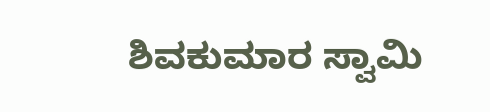ಶಿವಕುಮಾರ ಸ್ವಾಮಿ